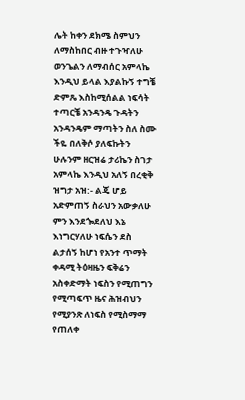ሌት ከቀን ደክሜ ስምህን ለማስከበር ብዙ ተጉዣለሁ ወንጌልን ለማብሰር አምላኬ እንዲህ ይላል እያልኩኝ ተግቼ ድምጼ እስከሚሰልል ነፍሳት ተጣርቼ አንዳንዴ ጉዳትን አንዳንዴም ማጣትን ስለ ስሙ ችዬ በለቅሶ ያለፍኩትን ሁሉንም ዘርዝሬ ታሪኬን ስገታ አምላኬ እንዲህ አለኝ በረቂቅ ዝግታ አዝ:- ልጄ ሆይ አድምጠኝ ስራህን አውቃለሁ ምን እንደጐደለህ እኔ እነግርሃለሁ ነፍሴን ደስ ልታሰኝ ከሆነ የአንተ ጥማት ቀዳሚ ትዕዛዜን ፍቅሬን አስቀድማት ነፍስን የሚጠግን የሚጣፍጥ ዜና ሕዝብህን የሚያንጽ ለነፍስ የሚስማማ የጠለቀ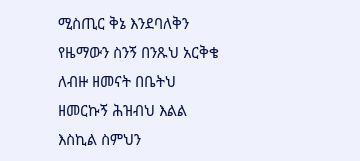ሚስጢር ቅኔ እንደባለቅን የዜማውን ስንኝ በንጹህ አርቅቄ ለብዙ ዘመናት በቤትህ ዘመርኩኝ ሕዝብህ እልል እስኪል ስምህን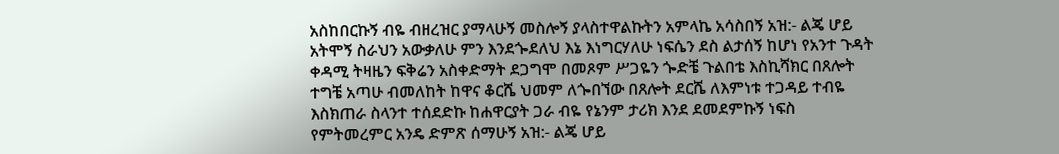አስከበርኩኝ ብዬ ብዘረዝር ያማላሁኝ መስሎኝ ያላስተዋልኩትን አምላኬ አሳስበኝ አዝ:- ልጄ ሆይ አትሞኝ ስራህን አውቃለሁ ምን እንደጐደለህ እኔ እነግርሃለሁ ነፍሴን ደስ ልታሰኝ ከሆነ የአንተ ጉዳት ቀዳሚ ትዛዜን ፍቅሬን አስቀድማት ደጋግሞ በመጾም ሥጋዬን ጐድቼ ጉልበቴ እስኪሻክር በጸሎት ተግቼ አጣሁ ብመለከት ከዋና ቆርሼ ህመም ለጐበኘው በጸሎት ደርሼ ለእምነቱ ተጋዳይ ተብዬ እስክጠራ ስላንተ ተሰደድኩ ከሐዋርያት ጋራ ብዬ የኔንም ታሪክ እንደ ደመደምኩኝ ነፍስ የምትመረምር አንዴ ድምጽ ሰማሁኝ አዝ:- ልጄ ሆይ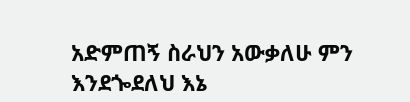አድምጠኝ ስራህን አውቃለሁ ምን እንደጐደለህ እኔ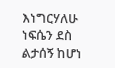እነግርሃለሁ ነፍሴን ደስ ልታሰኝ ከሆነ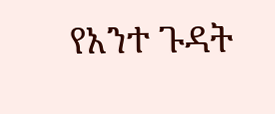የአንተ ጉዳት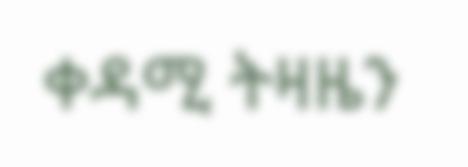ቀዳሚ ትዛዜን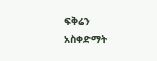ፍቅሬን አስቀድማት